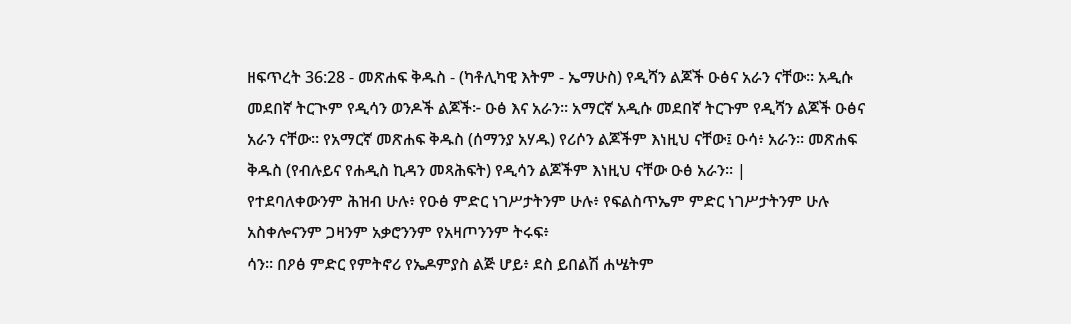ዘፍጥረት 36:28 - መጽሐፍ ቅዱስ - (ካቶሊካዊ እትም - ኤማሁስ) የዲሻን ልጆች ዑፅና አራን ናቸው። አዲሱ መደበኛ ትርጒም የዲሳን ወንዶች ልጆች፦ ዑፅ እና አራን። አማርኛ አዲሱ መደበኛ ትርጉም የዲሻን ልጆች ዑፅና አራን ናቸው። የአማርኛ መጽሐፍ ቅዱስ (ሰማንያ አሃዱ) የሪሶን ልጆችም እነዚህ ናቸው፤ ዑሳ፥ አራን። መጽሐፍ ቅዱስ (የብሉይና የሐዲስ ኪዳን መጻሕፍት) የዲሳን ልጆችም እነዚህ ናቸው ዑፅ አራን። |
የተደባለቀውንም ሕዝብ ሁሉ፥ የዑፅ ምድር ነገሥታትንም ሁሉ፥ የፍልስጥኤም ምድር ነገሥታትንም ሁሉ አስቀሎናንም ጋዛንም አቃሮንንም የአዛጦንንም ትሩፍ፥
ሳን። በዖፅ ምድር የምትኖሪ የኤዶምያስ ልጅ ሆይ፥ ደስ ይበልሽ ሐሤትም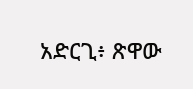አድርጊ፥ ጽዋው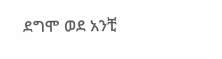ደግሞ ወደ አንቺ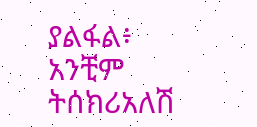ያልፋል፥ አንቺም ትሰክሪአለሽ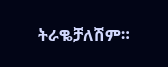ትራቈቻለሽም።